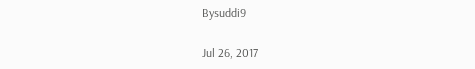Bysuddi9

Jul 26, 2017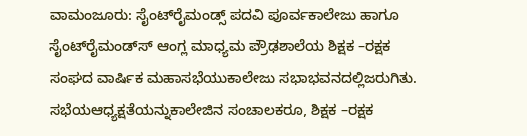ವಾಮಂಜೂರು: ಸೈಂಟ್‍ರೈಮಂಡ್ಸ್ ಪದವಿ ಪೂರ್ವಕಾಲೇಜು ಹಾಗೂ ಸೈಂಟ್‍ರೈಮಂಡ್ಸ್‍ ಆಂಗ್ಲ ಮಾಧ್ಯಮ ಪ್ರೌಢಶಾಲೆಯ ಶಿಕ್ಷಕ –ರಕ್ಷಕ ಸಂಘದ ವಾರ್ಷಿಕ ಮಹಾಸಭೆಯುಕಾಲೇಜು ಸಭಾಭವನದಲ್ಲಿಜರುಗಿತು.
ಸಭೆಯಆಧ್ಯಕ್ಷತೆಯನ್ನುಕಾಲೇಜಿನ ಸಂಚಾಲಕರೂ, ಶಿಕ್ಷಕ –ರಕ್ಷಕ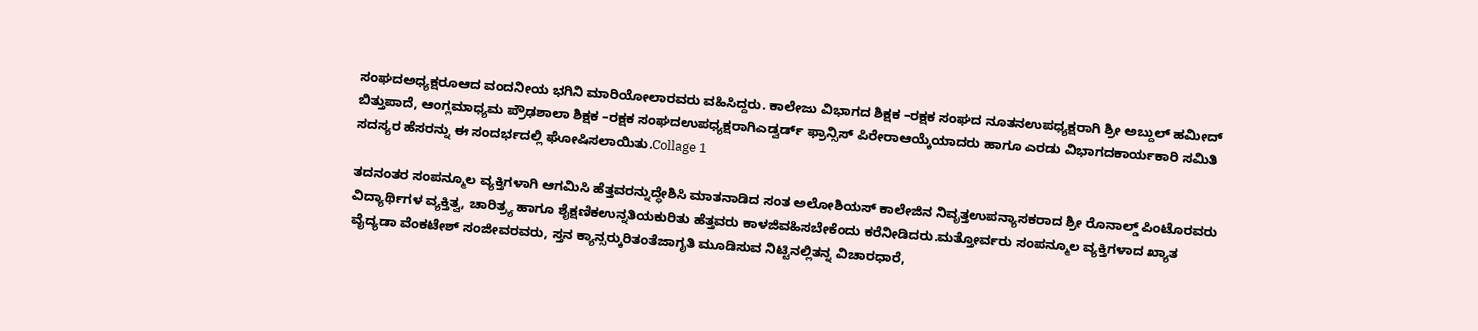ಸಂಘದಅಧ್ಯಕ್ಷರೂಆದ ವಂದನೀಯ ಭಗಿನಿ ಮಾರಿಯೋಲಾರವರು ವಹಿಸಿದ್ದರು. ಕಾಲೇಜು ವಿಭಾಗದ ಶಿಕ್ಷಕ –ರಕ್ಷಕ ಸಂಘದ ನೂತನಉಪಧ್ಯಕ್ಷರಾಗಿ ಶ್ರೀ ಅಬ್ದುಲ್ ಹಮೀದ್ ಬಿತ್ತುಪಾದೆ, ಆಂಗ್ಲಮಾಧ್ಯಮ ಪ್ರೌಢಶಾಲಾ ಶಿಕ್ಷಕ –ರಕ್ಷಕ ಸಂಘದಉಪಧ್ಯಕ್ಷರಾಗಿಎಡ್ವರ್ಡ್ ಫ್ರಾನ್ಸಿಸ್ ಪಿರೇರಾಆಯ್ಕೆಯಾದರು ಹಾಗೂ ಎರಡು ವಿಭಾಗದಕಾರ್ಯಕಾರಿ ಸಮಿತಿ ಸದಸ್ಯರ ಹೆಸರನ್ನು ಈ ಸಂದರ್ಭದಲ್ಲಿ ಘೋಷಿಸಲಾಯಿತು.Collage 1

ತದನಂತರ ಸಂಪನ್ಮೂಲ ವ್ಯಕ್ತಿಗಳಾಗಿ ಆಗಮಿಸಿ ಹೆತ್ತವರನ್ನುದ್ಧೇಶಿಸಿ ಮಾತನಾಡಿದ ಸಂತ ಅಲೋಶಿಯಸ್ ಕಾಲೇಜಿನ ನಿವೃತ್ತಉಪನ್ಯಾಸಕರಾದ ಶ್ರೀ ರೊನಾಲ್ಡ್ ಪಿಂಟೊರವರು ವಿದ್ಯಾರ್ಥಿಗಳ ವ್ಯಕ್ತಿತ್ವ, ಚಾರಿತ್ರ್ಯ ಹಾಗೂ ಶೈಕ್ಷಣಿಕಉನ್ನತಿಯಕುರಿತು ಹೆತ್ತವರು ಕಾಳಜಿವಹಿಸಬೇಕೆಂದು ಕರೆನೀಡಿದರು.ಮತ್ತೋರ್ವರು ಸಂಪನ್ಮೂಲ ವ್ಯಕ್ತಿಗಳಾದ ಖ್ಯಾತ ವೈದ್ಯಡಾ ವೆಂಕಟೇಶ್ ಸಂಜೀವರವರು, ಸ್ತನ ಕ್ಯಾನ್ಸರ್‍ಕುರಿತಂತೆಜಾಗೃತಿ ಮೂಡಿಸುವ ನಿಟ್ಟಿನಲ್ಲಿತನ್ನ ವಿಚಾರಧಾರೆ,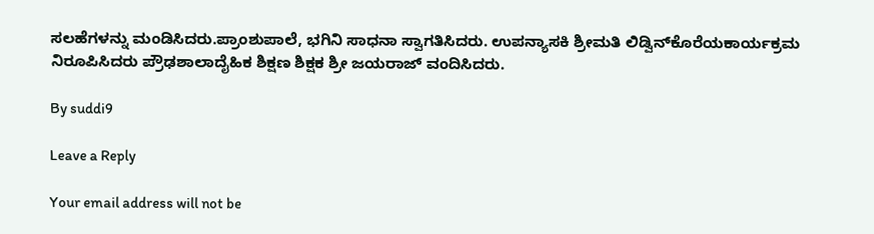ಸಲಹೆಗಳನ್ನು ಮಂಡಿಸಿದರು.ಪ್ರಾಂಶುಪಾಲೆ, ಭಗಿನಿ ಸಾಧನಾ ಸ್ವಾಗತಿಸಿದರು. ಉಪನ್ಯಾಸಕಿ ಶ್ರೀಮತಿ ಲಿಡ್ವಿನ್‍ಕೊರೆಯಕಾರ್ಯಕ್ರಮ ನಿರೂಪಿಸಿದರು ಪ್ರೌಢಶಾಲಾದೈಹಿಕ ಶಿಕ್ಷಣ ಶಿಕ್ಷಕ ಶ್ರೀ ಜಯರಾಜ್ ವಂದಿಸಿದರು.

By suddi9

Leave a Reply

Your email address will not be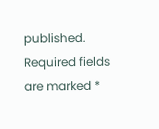published. Required fields are marked *